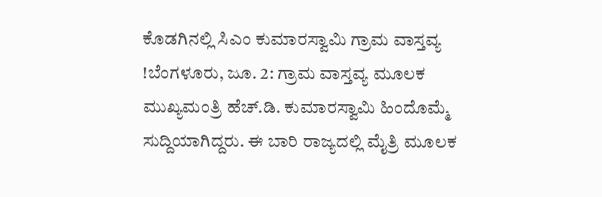ಕೊಡಗಿನಲ್ಲಿ ಸಿಎಂ ಕುಮಾರಸ್ವಾಮಿ ಗ್ರಾಮ ವಾಸ್ತವ್ಯ !ಬೆಂಗಳೂರು, ಜೂ. 2: ಗ್ರಾಮ ವಾಸ್ತವ್ಯ ಮೂಲಕ ಮುಖ್ಯಮಂತ್ರಿ ಹೆಚ್.ಡಿ. ಕುಮಾರಸ್ವಾಮಿ ಹಿಂದೊಮ್ಮೆ ಸುದ್ದಿಯಾಗಿದ್ದರು. ಈ ಬಾರಿ ರಾಜ್ಯದಲ್ಲಿ ಮೈತ್ರಿ ಮೂಲಕ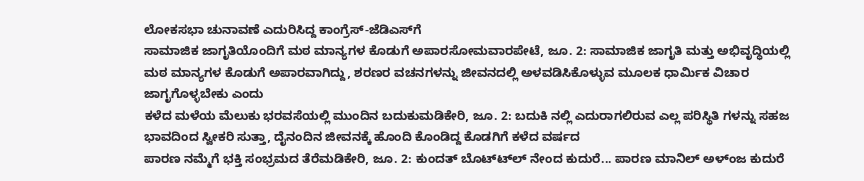ಲೋಕಸಭಾ ಚುನಾವಣೆ ಎದುರಿಸಿದ್ದ ಕಾಂಗ್ರೆಸ್-ಜೆಡಿಎಸ್‍ಗೆ
ಸಾಮಾಜಿಕ ಜಾಗೃತಿಯೊಂದಿಗೆ ಮಠ ಮಾನ್ಯಗಳ ಕೊಡುಗೆ ಅಪಾರಸೋಮವಾರಪೇಟೆ, ಜೂ. 2: ಸಾಮಾಜಿಕ ಜಾಗೃತಿ ಮತ್ತು ಅಭಿವೃದ್ಧಿಯಲ್ಲಿ ಮಠ ಮಾನ್ಯಗಳ ಕೊಡುಗೆ ಅಪಾರವಾಗಿದ್ದು, ಶರಣರ ವಚನಗಳನ್ನು ಜೀವನದಲ್ಲಿ ಅಳವಡಿಸಿಕೊಳ್ಳುವ ಮೂಲಕ ಧಾರ್ಮಿಕ ವಿಚಾರ ಜಾಗೃಗೊಳ್ಳಬೇಕು ಎಂದು
ಕಳೆದ ಮಳೆಯ ಮೆಲುಕು ಭರವಸೆಯಲ್ಲಿ ಮುಂದಿನ ಬದುಕುಮಡಿಕೇರಿ, ಜೂ. 2: ಬದುಕಿ ನಲ್ಲಿ ಎದುರಾಗಲಿರುವ ಎಲ್ಲ ಪರಿಸ್ಥಿತಿ ಗಳನ್ನು ಸಹಜ ಭಾವದಿಂದ ಸ್ವೀಕರಿ ಸುತ್ತಾ, ದೈನಂದಿನ ಜೀವನಕ್ಕೆ ಹೊಂದಿ ಕೊಂಡಿದ್ದ ಕೊಡಗಿಗೆ ಕಳೆದ ವರ್ಷದ
ಪಾರಣ ನಮ್ಮೆಗೆ ಭಕ್ತಿ ಸಂಭ್ರಮದ ತೆರೆಮಡಿಕೇರಿ, ಜೂ. 2: ಕುಂದತ್ ಬೊಟ್ಟ್‍ಲ್ ನೇಂದ ಕುದುರೆ... ಪಾರಣ ಮಾನಿಲ್ ಅಳ್‍ಂಜ ಕುದುರೆ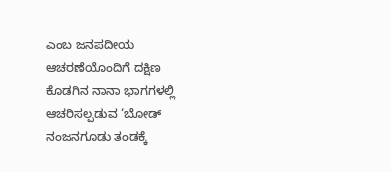ಎಂಬ ಜನಪದೀಯ ಆಚರಣೆಯೊಂದಿಗೆ ದಕ್ಷಿಣ ಕೊಡಗಿನ ನಾನಾ ಭಾಗಗಳಲ್ಲಿ ಆಚರಿಸಲ್ಪಡುವ ‘ಬೋಡ್
ನಂಜನಗೂಡು ತಂಡಕ್ಕೆ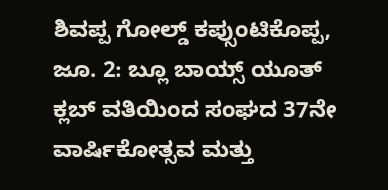ಶಿವಪ್ಪ ಗೋಲ್ಡ್ ಕಪ್ಸುಂಟಿಕೊಪ್ಪ, ಜೂ. 2: ಬ್ಲೂ ಬಾಯ್ಸ್ ಯೂತ್ ಕ್ಲಬ್ ವತಿಯಿಂದ ಸಂಘದ 37ನೇ ವಾರ್ಷಿಕೋತ್ಸವ ಮತ್ತು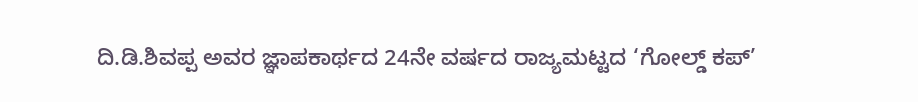ದಿ.ಡಿ.ಶಿವಪ್ಪ ಅವರ ಜ್ಞಾಪಕಾರ್ಥದ 24ನೇ ವರ್ಷದ ರಾಜ್ಯಮಟ್ಟದ ‘ಗೋಲ್ಡ್ ಕಪ್’